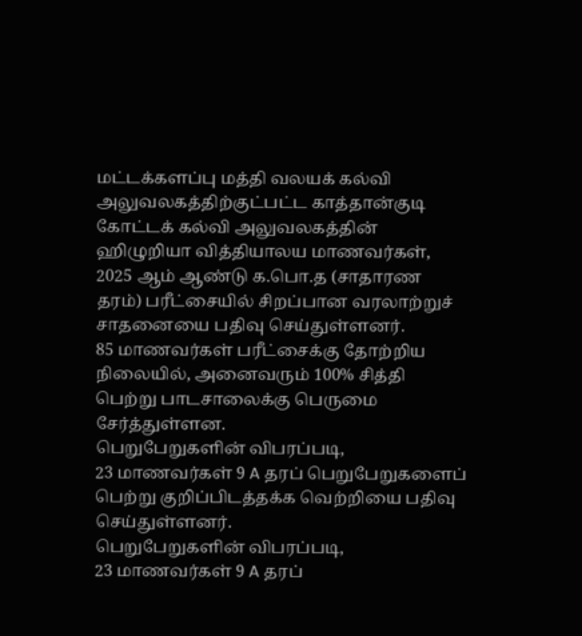மட்டக்களப்பு மத்தி வலயக் கல்வி அலுவலகத்திற்குட்பட்ட காத்தான்குடி கோட்டக் கல்வி அலுவலகத்தின் ஹிழுறியா வித்தியாலய மாணவர்கள், 2025 ஆம் ஆண்டு க.பொ.த (சாதாரண தரம்) பரீட்சையில் சிறப்பான வரலாற்றுச் சாதனையை பதிவு செய்துள்ளனர்.
85 மாணவர்கள் பரீட்சைக்கு தோற்றிய நிலையில், அனைவரும் 100% சித்தி பெற்று பாடசாலைக்கு பெருமை சேர்த்துள்ளன.
பெறுபேறுகளின் விபரப்படி,
23 மாணவர்கள் 9 A தரப் பெறுபேறுகளைப் பெற்று குறிப்பிடத்தக்க வெற்றியை பதிவு செய்துள்ளனர்.
பெறுபேறுகளின் விபரப்படி,
23 மாணவர்கள் 9 A தரப்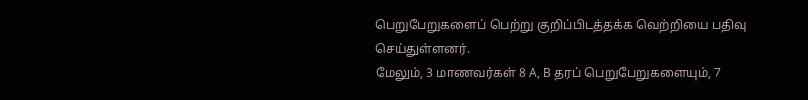பெறுபேறுகளைப் பெற்று குறிப்பிடத்தக்க வெற்றியை பதிவு செய்துள்ளனர்.
மேலும், 3 மாணவர்கள் 8 A, B தரப் பெறுபேறுகளையும், 7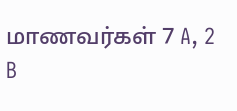மாணவர்கள் 7 A, 2 B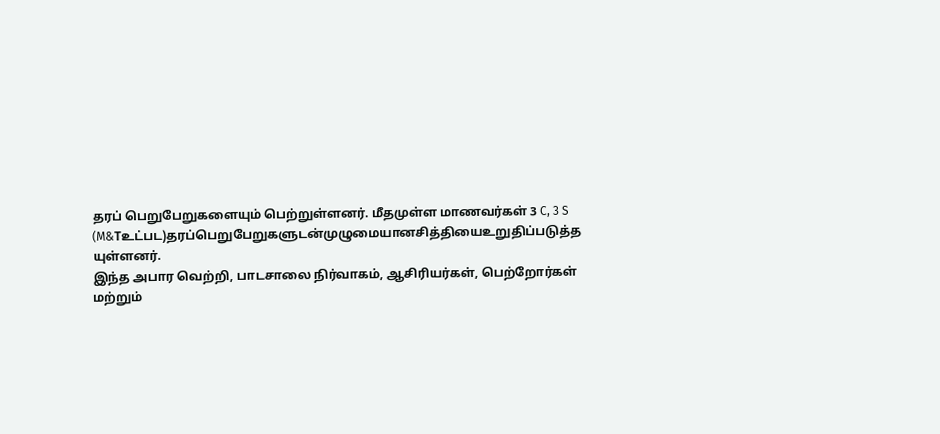தரப் பெறுபேறுகளையும் பெற்றுள்ளனர். மீதமுள்ள மாணவர்கள் 3 C, 3 S (M&Tஉட்பட)தரப்பெறுபேறுகளுடன்முழுமையானசித்தியைஉறுதிப்படுத்த
யுள்ளனர்.
இந்த அபார வெற்றி, பாடசாலை நிர்வாகம், ஆசிரியர்கள், பெற்றோர்கள் மற்றும்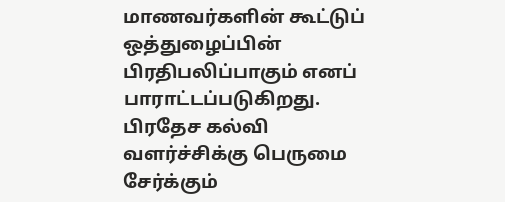மாணவர்களின் கூட்டுப் ஒத்துழைப்பின் பிரதிபலிப்பாகும் எனப் பாராட்டப்படுகிறது. பிரதேச கல்வி வளர்ச்சிக்கு பெருமை சேர்க்கும்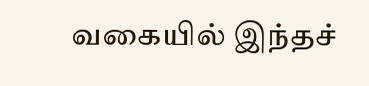வகையில் இந்தச்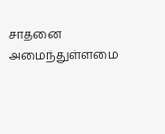சாதனை அமைந்துள்ளமை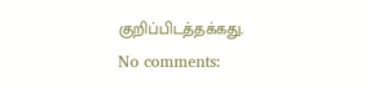குறிப்பிடத்தக்கது.
No comments: